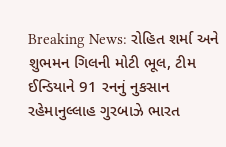Breaking News: રોહિત શર્મા અને શુભમન ગિલની મોટી ભૂલ, ટીમ ઈન્ડિયાને 91 રનનું નુકસાન
રહેમાનુલ્લાહ ગુરબાઝે ભારત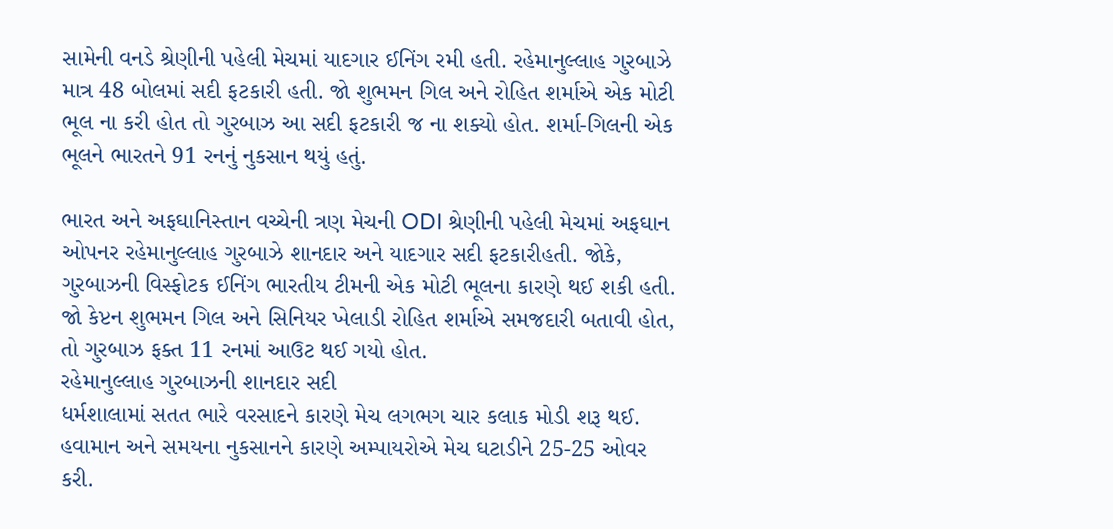સામેની વનડે શ્રેણીની પહેલી મેચમાં યાદગાર ઈનિંગ રમી હતી. રહેમાનુલ્લાહ ગુરબાઝે માત્ર 48 બોલમાં સદી ફટકારી હતી. જો શુભમન ગિલ અને રોહિત શર્માએ એક મોટી ભૂલ ના કરી હોત તો ગુરબાઝ આ સદી ફટકારી જ ના શક્યો હોત. શર્મા-ગિલની એક ભૂલને ભારતને 91 રનનું નુકસાન થયું હતું.

ભારત અને અફઘાનિસ્તાન વચ્ચેની ત્રણ મેચની ODI શ્રેણીની પહેલી મેચમાં અફઘાન ઓપનર રહેમાનુલ્લાહ ગુરબાઝે શાનદાર અને યાદગાર સદી ફટકારીહતી. જોકે, ગુરબાઝની વિસ્ફોટક ઈનિંગ ભારતીય ટીમની એક મોટી ભૂલના કારણે થઈ શકી હતી. જો કેપ્ટન શુભમન ગિલ અને સિનિયર ખેલાડી રોહિત શર્માએ સમજદારી બતાવી હોત, તો ગુરબાઝ ફક્ત 11 રનમાં આઉટ થઈ ગયો હોત.
રહેમાનુલ્લાહ ગુરબાઝની શાનદાર સદી
ધર્મશાલામાં સતત ભારે વરસાદને કારણે મેચ લગભગ ચાર કલાક મોડી શરૂ થઈ. હવામાન અને સમયના નુકસાનને કારણે અમ્પાયરોએ મેચ ઘટાડીને 25-25 ઓવર કરી.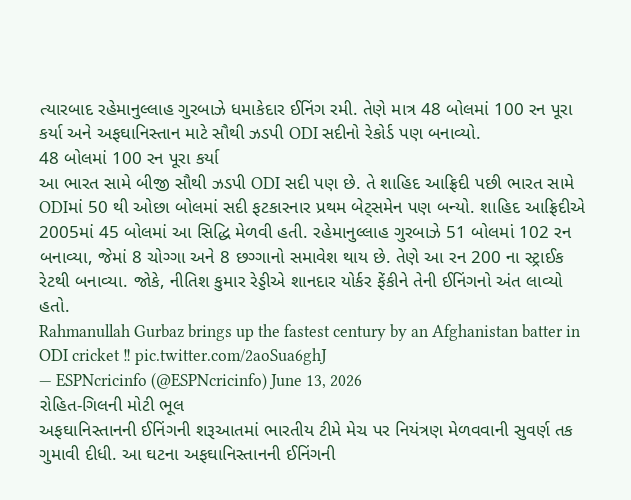ત્યારબાદ રહેમાનુલ્લાહ ગુરબાઝે ધમાકેદાર ઈનિંગ રમી. તેણે માત્ર 48 બોલમાં 100 રન પૂરા કર્યા અને અફઘાનિસ્તાન માટે સૌથી ઝડપી ODI સદીનો રેકોર્ડ પણ બનાવ્યો.
48 બોલમાં 100 રન પૂરા કર્યા
આ ભારત સામે બીજી સૌથી ઝડપી ODI સદી પણ છે. તે શાહિદ આફ્રિદી પછી ભારત સામે ODIમાં 50 થી ઓછા બોલમાં સદી ફટકારનાર પ્રથમ બેટ્સમેન પણ બન્યો. શાહિદ આફ્રિદીએ 2005માં 45 બોલમાં આ સિદ્ધિ મેળવી હતી. રહેમાનુલ્લાહ ગુરબાઝે 51 બોલમાં 102 રન બનાવ્યા, જેમાં 8 ચોગ્ગા અને 8 છગ્ગાનો સમાવેશ થાય છે. તેણે આ રન 200 ના સ્ટ્રાઈક રેટથી બનાવ્યા. જોકે, નીતિશ કુમાર રેડ્ડીએ શાનદાર યોર્કર ફેંકીને તેની ઈનિંગનો અંત લાવ્યો હતો.
Rahmanullah Gurbaz brings up the fastest century by an Afghanistan batter in ODI cricket ‼ pic.twitter.com/2aoSua6ghJ
— ESPNcricinfo (@ESPNcricinfo) June 13, 2026
રોહિત-ગિલની મોટી ભૂલ
અફઘાનિસ્તાનની ઈનિંગની શરૂઆતમાં ભારતીય ટીમે મેચ પર નિયંત્રણ મેળવવાની સુવર્ણ તક ગુમાવી દીધી. આ ઘટના અફઘાનિસ્તાનની ઈનિંગની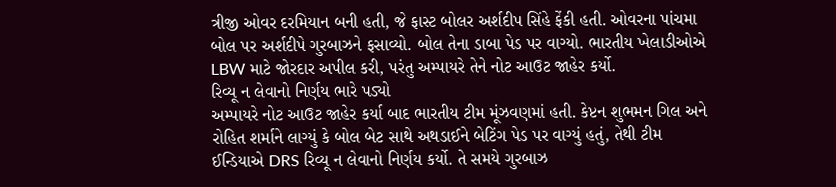ત્રીજી ઓવર દરમિયાન બની હતી, જે ફાસ્ટ બોલર અર્શદીપ સિંહે ફેંકી હતી. ઓવરના પાંચમા બોલ પર અર્શદીપે ગુરબાઝને ફસાવ્યો. બોલ તેના ડાબા પેડ પર વાગ્યો. ભારતીય ખેલાડીઓએ LBW માટે જોરદાર અપીલ કરી, પરંતુ અમ્પાયરે તેને નોટ આઉટ જાહેર કર્યો.
રિવ્યૂ ન લેવાનો નિર્ણય ભારે પડ્યો
અમ્પાયરે નોટ આઉટ જાહેર કર્યા બાદ ભારતીય ટીમ મૂંઝવણમાં હતી. કેપ્ટન શુભમન ગિલ અને રોહિત શર્માને લાગ્યું કે બોલ બેટ સાથે અથડાઈને બેટિંગ પેડ પર વાગ્યું હતું, તેથી ટીમ ઈન્ડિયાએ DRS રિવ્યૂ ન લેવાનો નિર્ણય કર્યો. તે સમયે ગુરબાઝ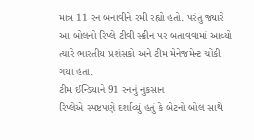માત્ર 11 રન બનાવીને રમી રહ્યો હતો. પરંતુ જ્યારે આ બોલનો રિપ્લે ટીવી સ્ક્રીન પર બતાવવામાં આવ્યો ત્યારે ભારતીય પ્રશંસકો અને ટીમ મેનેજમેન્ટ ચોંકી ગયા હતા.
ટીમ ઈન્ડિયાને 91 રનનું નુકસાન
રિપ્લેએ સ્પષ્ટપણે દર્શાવ્યું હતું કે બેટનો બોલ સાથે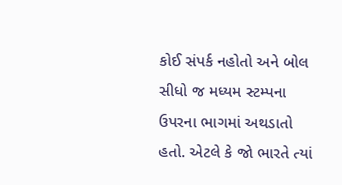કોઈ સંપર્ક નહોતો અને બોલ સીધો જ મધ્યમ સ્ટમ્પના ઉપરના ભાગમાં અથડાતો હતો. એટલે કે જો ભારતે ત્યાં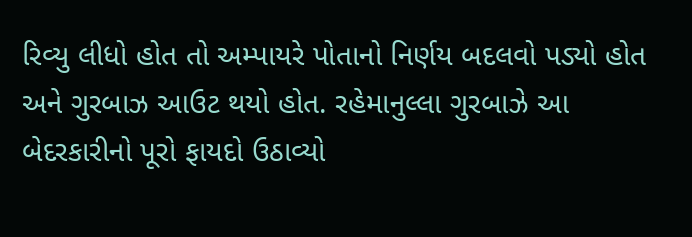રિવ્યુ લીધો હોત તો અમ્પાયરે પોતાનો નિર્ણય બદલવો પડ્યો હોત અને ગુરબાઝ આઉટ થયો હોત. રહેમાનુલ્લા ગુરબાઝે આ બેદરકારીનો પૂરો ફાયદો ઉઠાવ્યો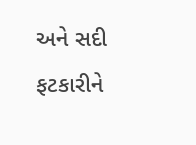અને સદી ફટકારીને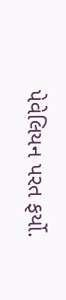પેવેલિયન પરત ફર્યો.